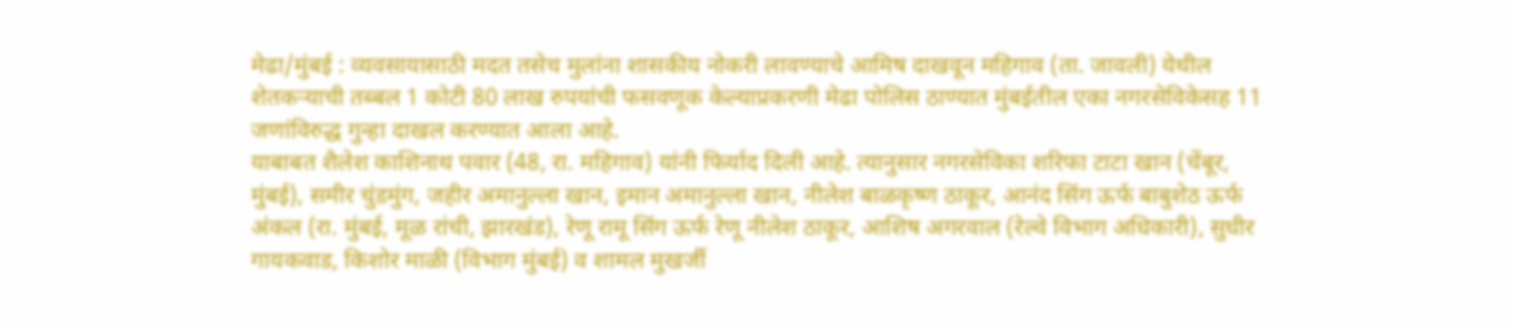मेढा/मुंबई : व्यवसायासाठी मदत तसेच मुलांना शासकीय नोकरी लावण्याचे आमिष दाखवून महिगाव (ता. जावली) येथील शेतकऱ्याची तब्बल 1 कोटी 80 लाख रुपयांची फसवणूक केल्याप्रकरणी मेढा पोलिस ठाण्यात मुंबईतील एका नगरसेविकेसह 11 जणांविरुद्ध गुन्हा दाखल करण्यात आला आहे.
याबाबत शैलेश काशिनाथ पवार (48, रा. महिगाव) यांनी फिर्याद दिली आहे. त्यानुसार नगरसेविका शरिफा टाटा खान (चेंबूर, मुंबई), समीर चुंडमुंग, जहीर अमानुल्ला खान, इमान अमानुल्ला खान, नीलेश बाळकृष्ण ठाकूर, आनंद सिंग ऊर्फ बाबुशेठ ऊर्फ अंकल (रा. मुंबई, मूळ रांची, झारखंड), रेणू रामू सिंग ऊर्फ रेणू नीलेश ठाकूर, आशिष अगरवाल (रेल्वे विभाग अधिकारी), सुधीर गायकवाड, किशोर माळी (विभाग मुंबई) व शामल मुखर्जी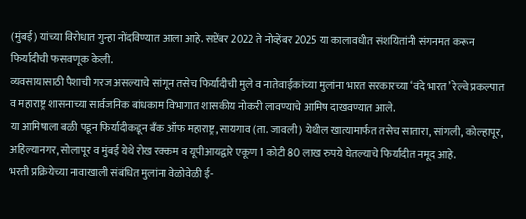(मुंबई) यांच्या विरोधात गुन्हा नोंदविण्यात आला आहे. सप्टेंबर 2022 ते नोव्हेंबर 2025 या कालावधीत संशयितांनी संगनमत करून फिर्यादीची फसवणूक केली.
व्यवसायासाठी पैशाची गरज असल्याचे सांगून तसेच फिर्यादीची मुले व नातेवाईकांच्या मुलांना भारत सरकारच्या ‘वंदे भारत’ रेल्वे प्रकल्पात व महाराष्ट्र शासनाच्या सार्वजनिक बांधकाम विभागात शासकीय नोकरी लावण्याचे आमिष दाखवण्यात आले.
या आमिषाला बळी पडून फिर्यादीकडून बँक ऑफ महाराष्ट्र, सायगाव (ता. जावली) येथील खात्यामार्फत तसेच सातारा, सांगली, कोल्हापूर, अहिल्यानगर, सोलापूर व मुंबई येथे रोख रक्कम व यूपीआयद्वारे एकूण 1 कोटी 80 लाख रुपये घेतल्याचे फिर्यादीत नमूद आहे.
भरती प्रक्रियेच्या नावाखाली संबंधित मुलांना वेळोवेळी ई-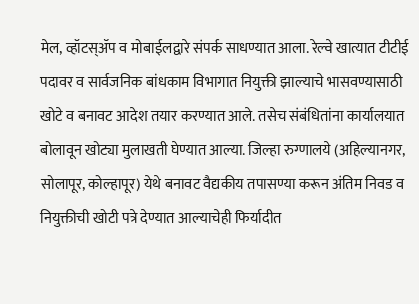मेल, व्हॉटस्ॲप व मोबाईलद्वारे संपर्क साधण्यात आला. रेल्वे खात्यात टीटीई पदावर व सार्वजनिक बांधकाम विभागात नियुक्ती झाल्याचे भासवण्यासाठी खोटे व बनावट आदेश तयार करण्यात आले. तसेच संबंधितांना कार्यालयात बोलावून खोट्या मुलाखती घेण्यात आल्या. जिल्हा रुग्णालये (अहिल्यानगर, सोलापूर, कोल्हापूर) येथे बनावट वैद्यकीय तपासण्या करून अंतिम निवड व नियुक्तीची खोटी पत्रे देण्यात आल्याचेही फिर्यादीत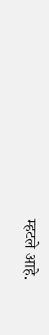म्हटले आहे.